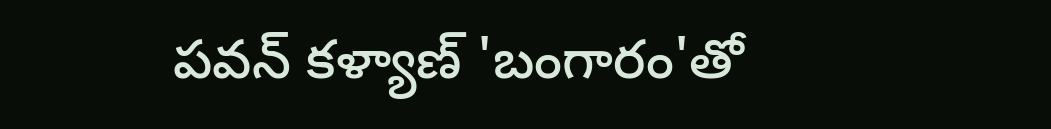పవన్ కళ్యాణ్ 'బంగారం'తో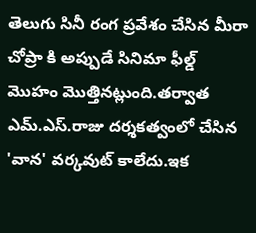తెలుగు సినీ రంగ ప్రవేశం చేసిన మీరా చోప్రా కి అప్పుడే సినిమా ఫీల్డ్ మొహం మొత్తినట్లుంది.తర్వాత ఎమ్.ఎస్.రాజు దర్శకత్వంలో చేసిన 'వాన' వర్కవుట్ కాలేదు.ఇక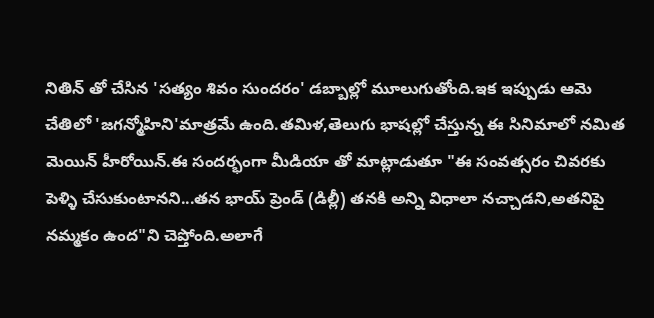నితిన్ తో చేసిన 'సత్యం శివం సుందరం' డబ్బాల్లో మూలుగుతోంది.ఇక ఇప్పుడు ఆమె చేతిలో 'జగన్మోహిని'మాత్రమే ఉంది.తమిళ,తెలుగు భాషల్లో చేస్తున్న ఈ సినిమాలో నమిత మెయిన్ హీరోయిన్.ఈ సందర్భంగా మీడియా తో మాట్లాడుతూ "ఈ సంవత్సరం చివరకు పెళ్ళి చేసుకుంటానని...తన భాయ్ ప్రెండ్ (డిల్లీ) తనకి అన్ని విధాలా నచ్చాడని,అతనిపై నమ్మకం ఉంద"ని చెప్తోంది.అలాగే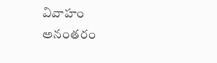వివాహం అనంతరం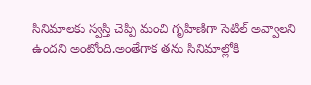సినిమాలకు స్వస్తి చెప్పి మంచి గృహిణిగా సెటిల్ అవ్వాలని ఉందని అంటోంది.అంతేగాక తను సినిమాల్లోకి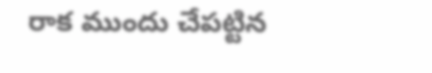రాక ముందు చేపట్టిన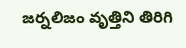జర్నలిజం వృత్తిని తిరిగి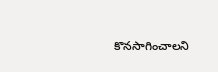కొనసాగించాలని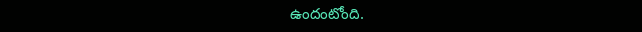ఉందంటోంది.